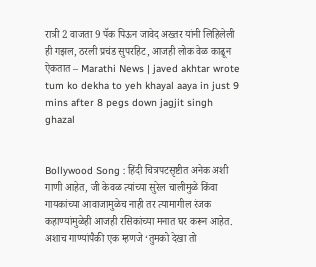रात्री 2 वाजता 9 पॅक पिऊन जावेद अख्तर यांनी लिहिलेली ही गझल, ठरली प्रचंड सुपरहिट, आजही लोक वेळ काढून ऐकतात – Marathi News | javed akhtar wrote tum ko dekha to yeh khayal aaya in just 9 mins after 8 pegs down jagjit singh ghazal


Bollywood Song : हिंदी चित्रपटसृष्टीत अनेक अशी गाणी आहेत, जी केवळ त्यांच्या सुरेल चालीमुळे किंवा गायकांच्या आवाजामुळेच नाही तर त्यामागील रंजक कहाण्यांमुळेही आजही रसिकांच्या मनात घर करून आहेत. अशाच गाण्यांपैकी एक म्हणजे ‘तुमको देखा तो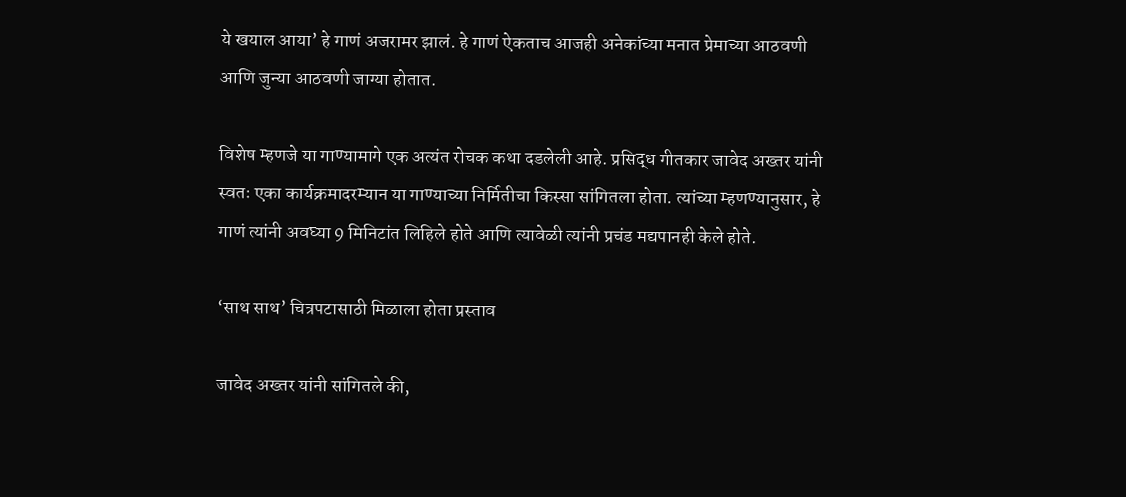ये खयाल आया’ हे गाणं अजरामर झालं. हे गाणं ऐकताच आजही अनेकांच्या मनात प्रेमाच्या आठवणी आणि जुन्या आठवणी जाग्या होतात.

विशेष म्हणजे या गाण्यामागे एक अत्यंत रोचक कथा दडलेली आहे. प्रसिद्ध गीतकार जावेद अख्तर यांनी स्वतः एका कार्यक्रमादरम्यान या गाण्याच्या निर्मितीचा किस्सा सांगितला होता. त्यांच्या म्हणण्यानुसार, हे गाणं त्यांनी अवघ्या 9 मिनिटांत लिहिले होते आणि त्यावेळी त्यांनी प्रचंड मद्यपानही केले होते.

‘साथ साथ’ चित्रपटासाठी मिळाला होता प्रस्ताव

जावेद अख्तर यांनी सांगितले की,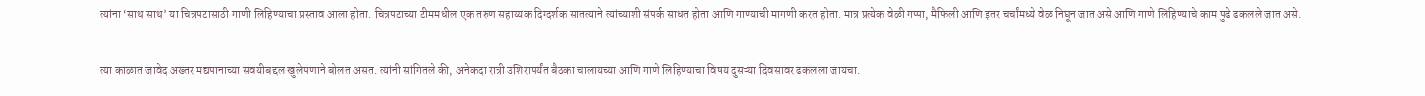त्यांना ‘साथ साथ’ या चित्रपटासाठी गाणी लिहिण्याचा प्रस्ताव आला होता. चित्रपटाच्या टीममधील एक तरुण सहाय्यक दिग्दर्शक सातत्याने त्यांच्याशी संपर्क साधत होता आणि गाण्याची मागणी करत होता. मात्र प्रत्येक वेळी गप्पा, मैफिली आणि इतर चर्चांमध्ये वेळ निघून जात असे आणि गाणे लिहिण्याचे काम पुढे ढकलले जात असे.

त्या काळात जावेद अख्तर मद्यपानाच्या सवयीबद्दल खुलेपणाने बोलत असत. त्यांनी सांगितले की, अनेकदा रात्री उशिरापर्यंत बैठका चालायच्या आणि गाणे लिहिण्याचा विषय दुसऱ्या दिवसावर ढकलला जायचा.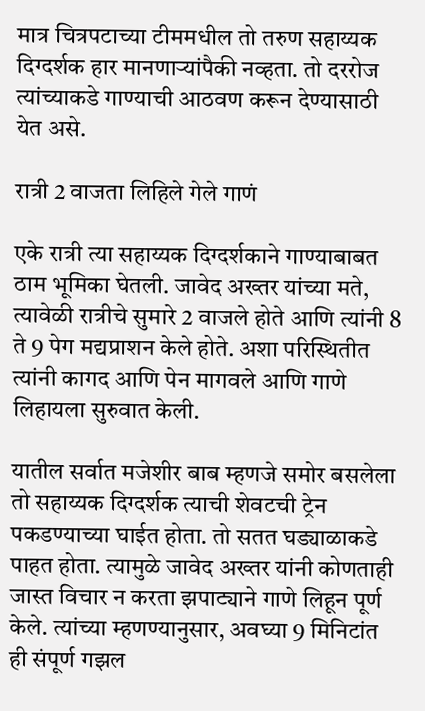मात्र चित्रपटाच्या टीममधील तो तरुण सहाय्यक दिग्दर्शक हार मानणाऱ्यांपैकी नव्हता. तो दररोज त्यांच्याकडे गाण्याची आठवण करून देण्यासाठी येत असे.

रात्री 2 वाजता लिहिले गेले गाणं

एके रात्री त्या सहाय्यक दिग्दर्शकाने गाण्याबाबत ठाम भूमिका घेतली. जावेद अख्तर यांच्या मते, त्यावेळी रात्रीचे सुमारे 2 वाजले होते आणि त्यांनी 8 ते 9 पेग मद्यप्राशन केले होते. अशा परिस्थितीत त्यांनी कागद आणि पेन मागवले आणि गाणे लिहायला सुरुवात केली.

यातील सर्वात मजेशीर बाब म्हणजे समोर बसलेला तो सहाय्यक दिग्दर्शक त्याची शेवटची ट्रेन पकडण्याच्या घाईत होता. तो सतत घड्याळाकडे पाहत होता. त्यामुळे जावेद अख्तर यांनी कोणताही जास्त विचार न करता झपाट्याने गाणे लिहून पूर्ण केले. त्यांच्या म्हणण्यानुसार, अवघ्या 9 मिनिटांत ही संपूर्ण गझल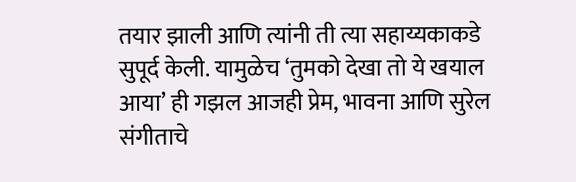तयार झाली आणि त्यांनी ती त्या सहाय्यकाकडे सुपूर्द केली. यामुळेच ‘तुमको देखा तो ये खयाल आया’ ही गझल आजही प्रेम, भावना आणि सुरेल संगीताचे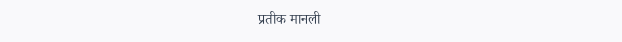प्रतीक मानली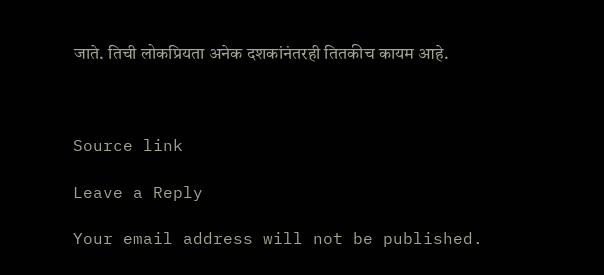जाते. तिची लोकप्रियता अनेक दशकांनंतरही तितकीच कायम आहे.



Source link

Leave a Reply

Your email address will not be published.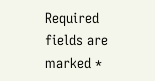Required fields are marked *